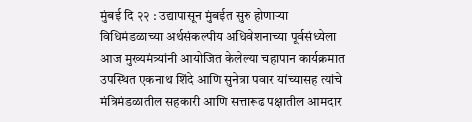मुंबई दि २२ : उद्यापासून मुंबईत सुरु होणाऱ्या विधिमंडळाच्या अर्थसंकल्पीय अधिवेशनाच्या पूर्वसंध्येला आज मुख्यमंत्र्यांनी आयोजित केलेल्या चहापान कार्यक्रमात उपस्थित एकनाथ शिंदे आणि सुनेत्रा पवार यांच्यासह त्यांचे मंत्रिमंडळातील सहकारी आणि सत्तारूढ पक्षातील आमदार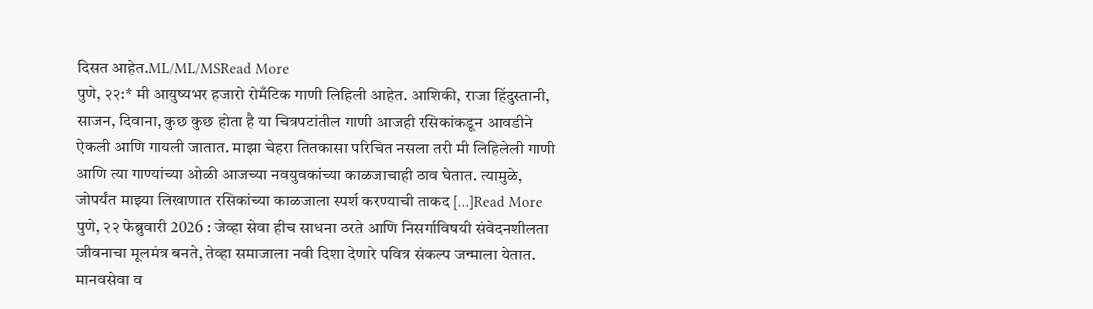दिसत आहेत.ML/ML/MSRead More
पुणे, २२:* मी आयुष्यभर हजारो रोमँटिक गाणी लिहिली आहेत. आशिकी, राजा हिंदुस्तानी, साजन, दिवाना, कुछ कुछ होता है या चित्रपटांतील गाणी आजही रसिकांकडून आवडीने ऐकली आणि गायली जातात. माझा चेहरा तितकासा परिचित नसला तरी मी लिहिलेली गाणी आणि त्या गाण्यांच्या ओळी आजच्या नवयुवकांच्या काळजाचाही ठाव घेतात. त्यामुळे, जोपर्यंत माझ्या लिखाणात रसिकांच्या काळजाला स्पर्श करण्याची ताकद […]Read More
पुणे, २२ फेब्रुवारी 2026 : जेव्हा सेवा हीच साधना ठरते आणि निसर्गाविषयी संवेदनशीलता जीवनाचा मूलमंत्र बनते, तेव्हा समाजाला नवी दिशा देणारे पवित्र संकल्प जन्माला येतात. मानवसेवा व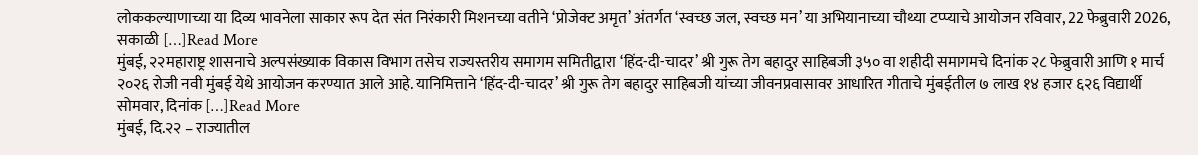लोककल्याणाच्या या दिव्य भावनेला साकार रूप देत संत निरंकारी मिशनच्या वतीने ‘प्रोजेक्ट अमृत’ अंतर्गत ‘स्वच्छ जल, स्वच्छ मन’ या अभियानाच्या चौथ्या टप्प्याचे आयोजन रविवार, 22 फेब्रुवारी 2026, सकाळी […]Read More
मुंबई, २२महाराष्ट्र शासनाचे अल्पसंख्याक विकास विभाग तसेच राज्यस्तरीय समागम समितीद्वारा ‘हिंद-दी-चादर’ श्री गुरू तेग बहादुर साहिबजी ३५० वा शहीदी समागमचे दिनांक २८ फेब्रुवारी आणि १ मार्च २०२६ रोजी नवी मुंबई येथे आयोजन करण्यात आले आहे. यानिमित्ताने ‘हिंद-दी-चादर’ श्री गुरू तेग बहादुर साहिबजी यांच्या जीवनप्रवासावर आधारित गीताचे मुंबईतील ७ लाख १४ हजार ६२६ विद्यार्थी सोमवार, दिनांक […]Read More
मुंबई, दि.२२ – राज्यातील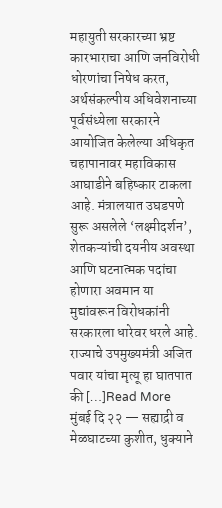महायुती सरकारच्या भ्रष्ट कारभाराचा आणि जनविरोधी धोरणांचा निषेध करत, अर्थसंकल्पीय अधिवेशनाच्या पूर्वसंध्येला सरकारने आयोजित केलेल्या अधिकृत चहापानावर महाविकास आघाडीने बहिष्कार टाकला आहे. मंत्रालयात उघडपणे सुरू असलेले ‘लक्ष्मीदर्शन’, शेतकऱ्यांची दयनीय अवस्था आणि घटनात्मक पदांचा होणारा अवमान या मुद्यांवरून विरोधकांनी सरकारला धारेवर धरले आहे. राज्याचे उपमुख्यमंत्री अजित पवार यांचा मृत्यू हा घातपात की […]Read More
मुंबई दि २२ — सह्याद्री व मेळघाटच्या कुशीत, धुक्याने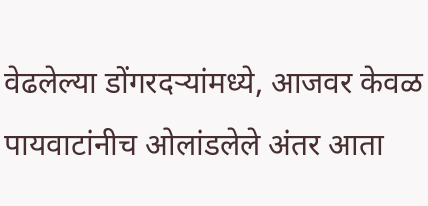वेढलेल्या डोंगरदऱ्यांमध्ये, आजवर केवळ पायवाटांनीच ओलांडलेले अंतर आता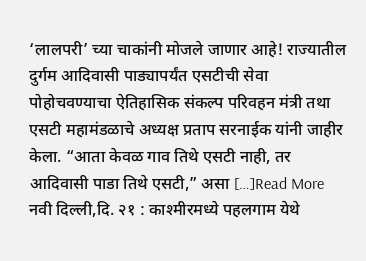‘लालपरी’ च्या चाकांनी मोजले जाणार आहे! राज्यातील दुर्गम आदिवासी पाड्यापर्यंत एसटीची सेवा पोहोचवण्याचा ऐतिहासिक संकल्प परिवहन मंत्री तथा एसटी महामंडळाचे अध्यक्ष प्रताप सरनाईक यांनी जाहीर केला. “आता केवळ गाव तिथे एसटी नाही, तर आदिवासी पाडा तिथे एसटी,” असा […]Read More
नवी दिल्ली,दि. २१ : काश्मीरमध्ये पहलगाम येथे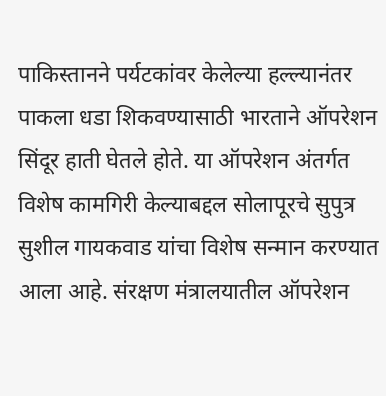पाकिस्तानने पर्यटकांवर केलेल्या हल्ल्यानंतर पाकला धडा शिकवण्यासाठी भारताने ऑपरेशन सिंदूर हाती घेतले होते. या ऑपरेशन अंतर्गत विशेष कामगिरी केल्याबद्दल सोलापूरचे सुपुत्र सुशील गायकवाड यांचा विशेष सन्मान करण्यात आला आहे. संरक्षण मंत्रालयातील ऑपरेशन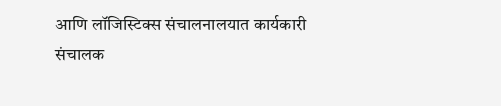आणि लॉजिस्टिक्स संचालनालयात कार्यकारी संचालक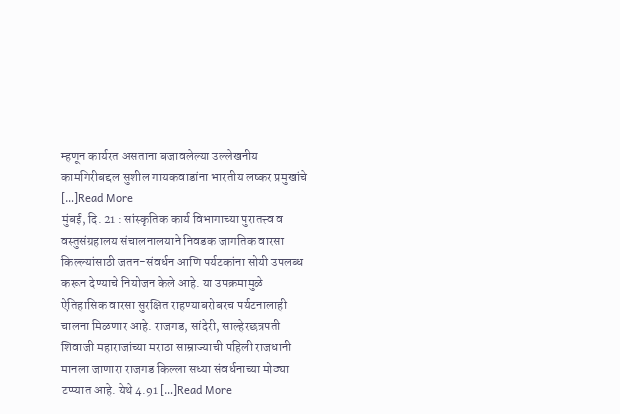म्हणून कार्यरत असताना बजावलेल्या उल्लेखनीय कामगिरीबद्दल सुशील गायकवाडांना भारतीय लष्कर प्रमुखांचे […]Read More
मुंबई, दि. 21 : सांस्कृतिक कार्य विभागाच्या पुरातत्त्व व वस्तुसंग्रहालय संचालनालयाने निवडक जागतिक वारसा किल्ल्यांसाठी जतन-संवर्धन आणि पर्यटकांना सोयी उपलब्ध करून देण्याचे नियोजन केले आहे. या उपक्रमामुळे ऐतिहासिक वारसा सुरक्षित राहण्याबरोबरच पर्यटनालाही चालना मिळणार आहे. राजगड, सांदेरी, साल्हेरछत्रपती शिवाजी महाराजांच्या मराठा साम्राज्याची पहिली राजधानी मानला जाणारा राजगड किल्ला सध्या संवर्धनाच्या मोठ्या टप्प्यात आहे. येथे 4.91 […]Read More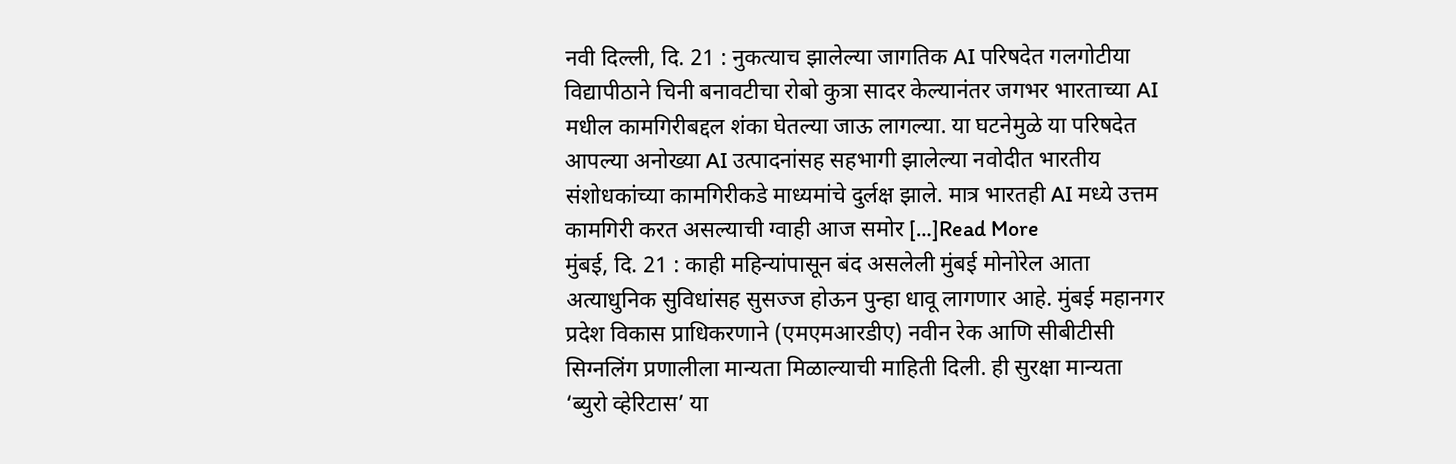नवी दिल्ली, दि. 21 : नुकत्याच झालेल्या जागतिक AI परिषदेत गलगोटीया विद्यापीठाने चिनी बनावटीचा रोबो कुत्रा सादर केल्यानंतर जगभर भारताच्या AI मधील कामगिरीबद्दल शंका घेतल्या जाऊ लागल्या. या घटनेमुळे या परिषदेत आपल्या अनोख्या AI उत्पादनांसह सहभागी झालेल्या नवोदीत भारतीय संशोधकांच्या कामगिरीकडे माध्यमांचे दुर्लक्ष झाले. मात्र भारतही AI मध्ये उत्तम कामगिरी करत असल्याची ग्वाही आज समोर […]Read More
मुंबई, दि. 21 : काही महिन्यांपासून बंद असलेली मुंबई मोनोरेल आता अत्याधुनिक सुविधांसह सुसज्ज होऊन पुन्हा धावू लागणार आहे. मुंबई महानगर प्रदेश विकास प्राधिकरणाने (एमएमआरडीए) नवीन रेक आणि सीबीटीसी सिग्नलिंग प्रणालीला मान्यता मिळाल्याची माहिती दिली. ही सुरक्षा मान्यता ‘ब्युरो व्हेरिटास’ या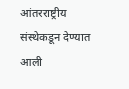आंतरराष्ट्रीय संस्थेकडून देण्यात आली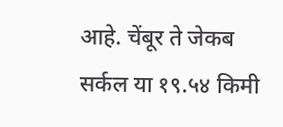आहे. चेंबूर ते जेकब सर्कल या १९.५४ किमी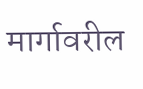मार्गावरील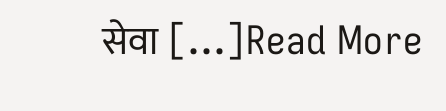सेवा […]Read More